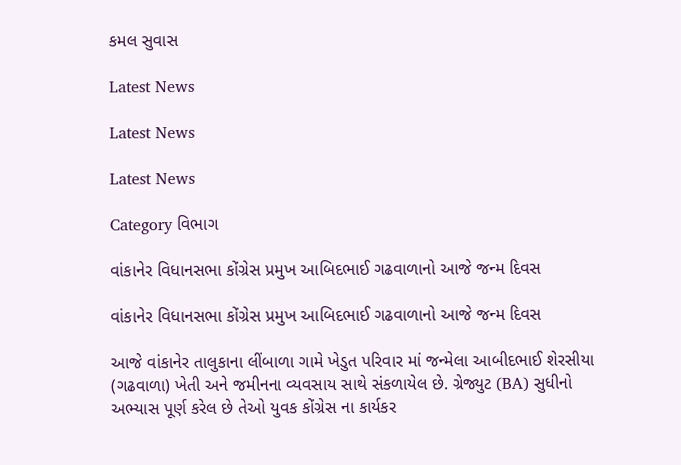કમલ સુવાસ

Latest News

Latest News

Latest News

Category વિભાગ

વાંકાનેર વિધાનસભા કોંગ્રેસ પ્રમુખ આબિદભાઈ ગઢવાળાનો આજે જન્મ દિવસ

વાંકાનેર વિધાનસભા કોંગ્રેસ પ્રમુખ આબિદભાઈ ગઢવાળાનો આજે જન્મ દિવસ

આજે વાંકાનેર તાલુકાના લીંબાળા ગામે ખેડુત પરિવાર માં જન્મેલા આબીદભાઈ શેરસીયા (ગઢવાળા) ખેતી અને જમીનના વ્યવસાય સાથે સંકળાયેલ છે. ગ્રેજ્યુટ (BA) સુધીનો અભ્યાસ પૂર્ણ કરેલ છે તેઓ યુવક કોંગ્રેસ ના કાર્યકર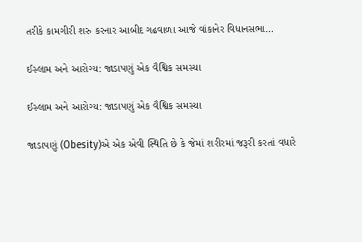તરીકે કામગીરી શરુ કરનાર આબીદ ગઢવાળા આજે વાંકાનેર વિધાનસભા…

ઈસ્લામ અને આરોગ્ય: જાડાપણું એક વૈશ્વિક સમસ્યા

ઈસ્લામ અને આરોગ્ય: જાડાપણું એક વૈશ્વિક સમસ્યા

જાડાપણું (Obesity)એ એક એવી સ્થિતિ છે કે જેમાં શરીરમાં જરૂરી કરતાં વધારે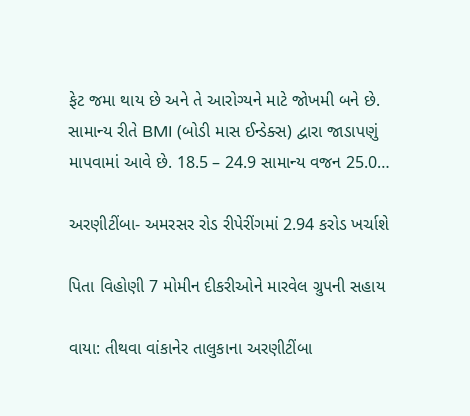ફેટ જમા થાય છે અને તે આરોગ્યને માટે જોખમી બને છે. સામાન્ય રીતે BMI (બોડી માસ ઈન્ડેક્સ) દ્વારા જાડાપણું માપવામાં આવે છે. 18.5 – 24.9 સામાન્ય વજન 25.0…

અરણીટીંબા- અમરસર રોડ રીપેરીંગમાં 2.94 કરોડ ખર્ચાશે

પિતા વિહોણી 7 મોમીન દીકરીઓને મારવેલ ગ્રુપની સહાય

વાયા: તીથવા વાંકાનેર તાલુકાના અરણીટીંબા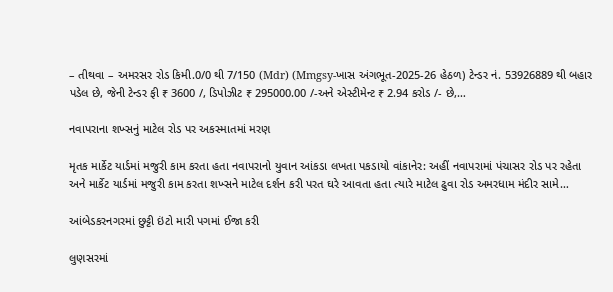– તીથવા – અમરસર રોડ કિમી.0/0 થી 7/150 (Mdr) (Mmgsy-ખાસ અંગભૂત-2025-26 હેઠળ) ટેન્ડર નં. 53926889 થી બહાર પડેલ છે, જેની ટેન્ડર ફી ₹ 3600 /, ડિપોઝીટ ₹ 295000.00 /-અને એસ્ટીમેન્ટ ₹ 2.94 કરોડ /- છે,…

નવાપરાના શખ્સનું માટેલ રોડ પર અકસ્માતમાં મરણ

મૃતક માર્કેટ યાર્ડમાં મજુરી કામ કરતા હતા નવાપરાનો યુવાન આંકડા લખતા પકડાયો વાંકાનેર: અહીં નવાપરામાં પંચાસર રોડ પર રહેતા અને માર્કેટ યાર્ડમાં મજુરી કામ કરતા શખ્સને માટેલ દર્શન કરી પરત ઘરે આવતા હતા ત્યારે માટેલ ઢુવા રોડ અમરધામ મંદીર સામે…

આંબેડકરનગરમાં છુટ્ટી ઇંટો મારી પગમાં ઈજા કરી

લુણસરમાં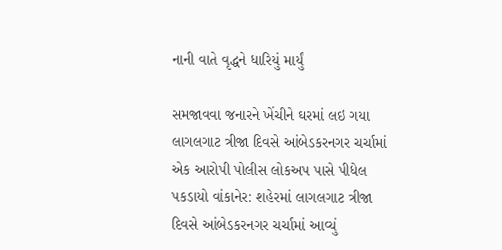નાની વાતે વૃદ્ધને ધારિયું માર્યું

સમજાવવા જનારને ખેંચીને ઘરમાં લઇ ગયા લાગલગાટ ત્રીજા દિવસે આંબેડકરનગર ચર્ચામાં એક આરોપી પોલીસ લોકઅપ પાસે પીધેલ પકડાયો વાંકાનેર: શહેરમાં લાગલગાટ ત્રીજા દિવસે આંબેડકરનગર ચર્ચામાં આવ્યું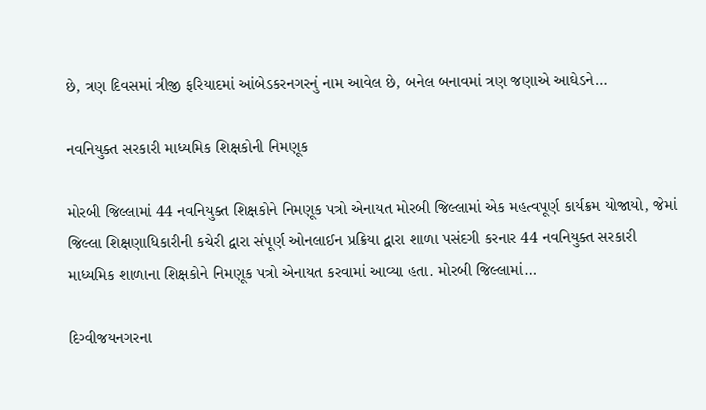છે, ત્રણ દિવસમાં ત્રીજી ફરિયાદમાં આંબેડકરનગરનું નામ આવેલ છે, બનેલ બનાવમાં ત્રણ જણાએ આઘેડને…

નવનિયુક્ત સરકારી માધ્યમિક શિક્ષકોની નિમણૂક

મોરબી જિલ્લામાં 44 નવનિયુક્ત શિક્ષકોને નિમણૂક પત્રો એનાયત મોરબી જિલ્લામાં એક મહત્વપૂર્ણ કાર્યક્રમ યોજાયો, જેમાં જિલ્લા શિક્ષણાધિકારીની કચેરી દ્વારા સંપૂર્ણ ઓનલાઈન પ્રક્રિયા દ્વારા શાળા પસંદગી કરનાર 44 નવનિયુક્ત સરકારી માધ્યમિક શાળાના શિક્ષકોને નિમણૂક પત્રો એનાયત કરવામાં આવ્યા હતા. મોરબી જિલ્લામાં…

દિગ્વીજયનગરના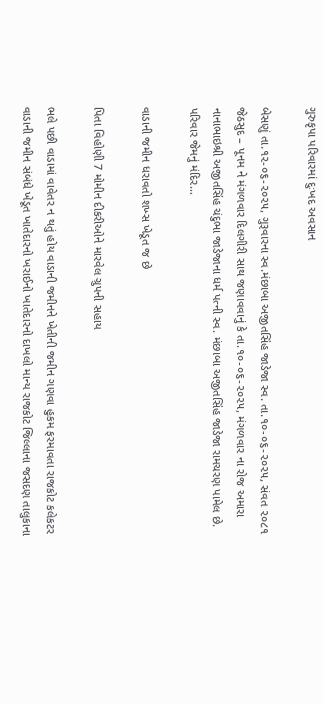ગુરુકૃપા પરિવારમાં દુઃખદ અવસાન

બેસણું તા.૧૨-૦૬-૨૦૨૫, ગુરૂવારના સ્વ.મંછાબા અજીતસિંહ જાડેજા સ્વ. તા.૧૦-૦૬-૨૦૨૫, સંવત ૨૦૮૧ જેઠસુદ – પૂનમ ને મંગળવાર દિલગીરી સાથ જણાવવાનું કે તા.૧૦-૦૬-૨૦૨૫, મંગળવાર ના રોજ અમારા નાનાભાઇશ્રી અજીતસિંહ ચંદુભા જાડેજાના ધર્મ પત્ની સ્વ. મંછાબા અજીતસિંહ જાડેજા રામચરણ પામેલ છે. પરિવાર જેમનું મંદિર…

વાડાની જમીન ધરાવતો શખ્સ ખેડૂત જ છે

પિતા વિહોણી 7 મોમીન દીકરીઓને મારવેલ ગ્રુપની સહાય

ભલે પછી વાડામાં વાવેતર ન થતું હોય વાડાની જમીનને ખેતીની જમીન ગણવા હુકમ ફરમાવતા રાજકોટ કલેકટર વાડાની જમીન સંબંધે ખેડૂત ખાતેદારનો ખરાઈનો ખાતેદારનો દાખલો માન્ય રાજકોટ જિલ્લાના જસદણ તાલુકાના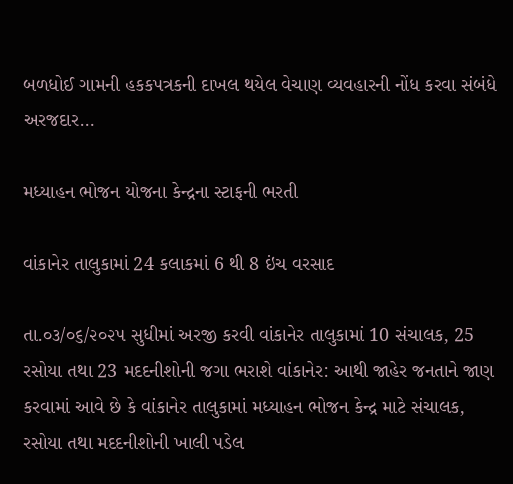બળધોઈ ગામની હકકપત્રકની દાખલ થયેલ વેચાણ વ્યવહારની નોંધ કરવા સંબંધે અરજદાર…

મધ્યાહન ભોજન યોજના કેન્દ્રના સ્ટાફની ભરતી

વાંકાનેર તાલુકામાં 24 કલાકમાં 6 થી 8 ઇંચ વરસાદ

તા.૦૩/૦૬/૨૦૨૫ સુધીમાં અરજી કરવી વાંકાનેર તાલુકામાં 10 સંચાલક, 25 રસોયા તથા 23 મદદનીશોની જગા ભરાશે વાંકાનેર: આથી જાહેર જનતાને જાણ કરવામાં આવે છે કે વાંકાનેર તાલુકામાં મધ્યાહન ભોજન કેન્દ્ર માટે સંચાલક, રસોયા તથા મદદનીશોની ખાલી પડેલ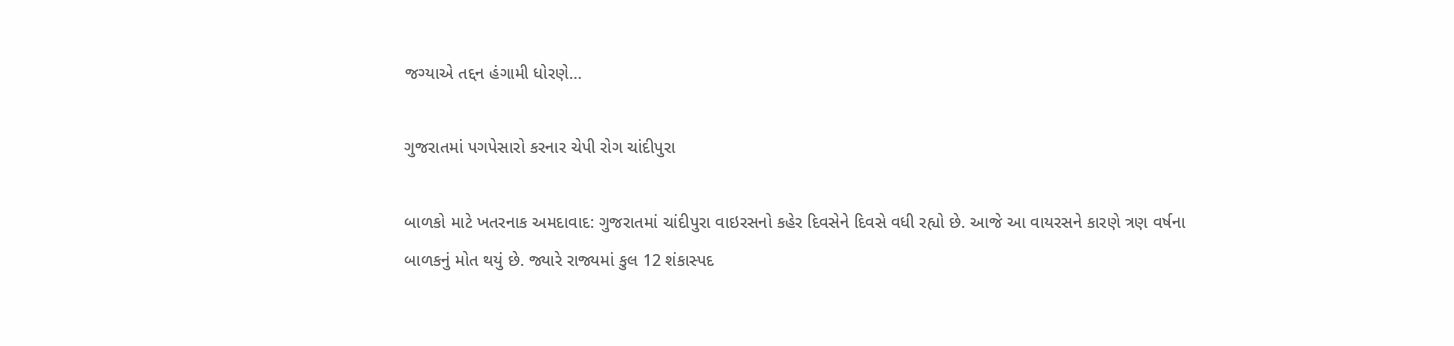જગ્યાએ તદ્દન હંગામી ધોરણે…

ગુજરાતમાં પગપેસારો કરનાર ચેપી રોગ ચાંદીપુરા

બાળકો માટે ખતરનાક અમદાવાદ: ગુજરાતમાં ચાંદીપુરા વાઇરસનો કહેર દિવસેને દિવસે વધી રહ્યો છે. આજે આ વાયરસને કારણે ત્રણ વર્ષના બાળકનું મોત થયું છે. જ્યારે રાજ્યમાં કુલ 12 શંકાસ્પદ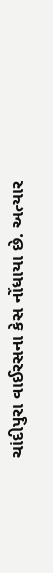ચાંદીપુરા વાઈરસના કેસ નોંધાયા છે. અત્યાર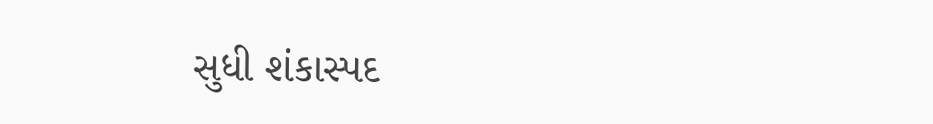સુધી શંકાસ્પદ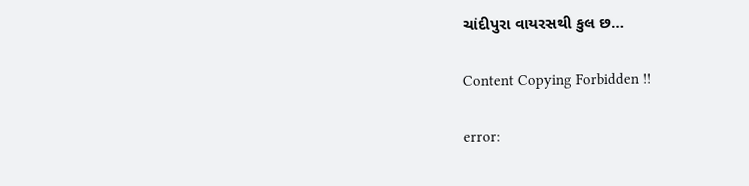ચાંદીપુરા વાયરસથી કુલ છ…

Content Copying Forbidden !!

error: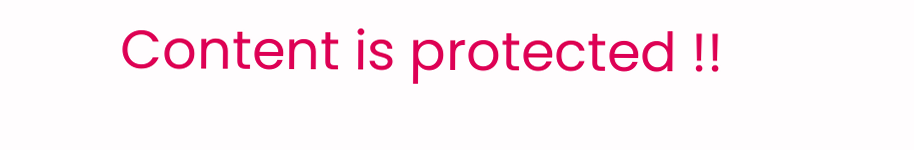Content is protected !!